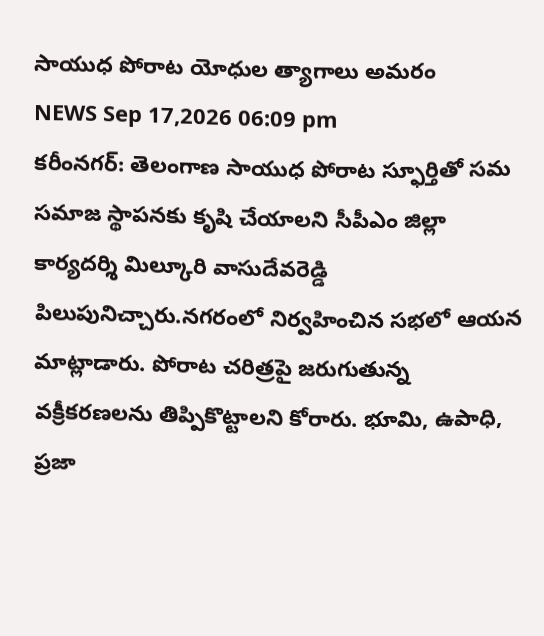సాయుధ పోరాట యోధుల త్యాగాలు అమరం
NEWS Sep 17,2026 06:09 pm
కరీంనగర్: తెలంగాణ సాయుధ పోరాట స్ఫూర్తితో సమ సమాజ స్థాపనకు కృషి చేయాలని సీపీఎం జిల్లా కార్యదర్శి మిల్కూరి వాసుదేవరెడ్డి పిలుపునిచ్చారు.నగరంలో నిర్వహించిన సభలో ఆయన మాట్లాడారు. పోరాట చరిత్రపై జరుగుతున్న వక్రీకరణలను తిప్పికొట్టాలని కోరారు. భూమి, ఉపాధి, ప్రజా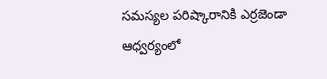సమస్యల పరిష్కారానికి ఎర్రజెండా ఆధ్వర్యంలో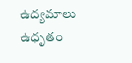ఉద్యమాలు ఉధృతం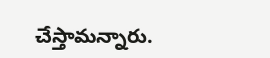చేస్తామన్నారు.